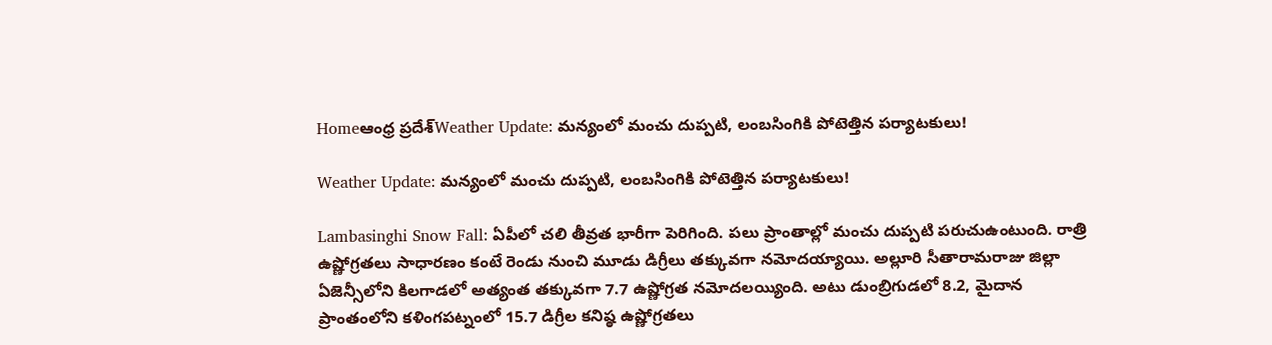Homeఆంధ్ర ప్రదేశ్Weather Update: మన్యంలో మంచు దుప్పటి, లంబసింగికి పోటెత్తిన పర్యాటకులు!

Weather Update: మన్యంలో మంచు దుప్పటి, లంబసింగికి పోటెత్తిన పర్యాటకులు!

Lambasinghi Snow Fall: ఏపీలో చలి తీవ్రత భారీగా పెరిగింది. పలు ప్రాంతాల్లో మంచు దుప్పటి పరుచుఉంటుంది. రాత్రి ఉష్ణోగ్రతలు సాధారణం కంటే రెండు నుంచి మూడు డిగ్రీలు తక్కువగా నమోదయ్యాయి. అల్లూరి సీతారామరాజు జిల్లా ఏజెన్సీలోని కిలగాడలో అత్యంత తక్కువగా 7.7 ఉష్ణోగ్రత నమోదలయ్యింది. అటు డుంబ్రిగుడలో 8.2, మైదాన ప్రాంతంలోని కళింగపట్నంలో 15.7 డిగ్రీల కనిష్ఠ ఉష్ణోగ్రతలు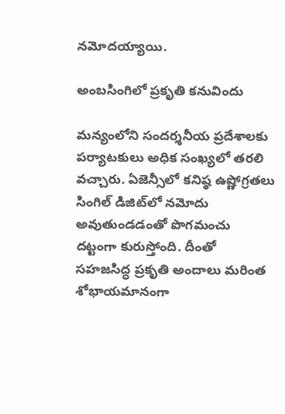నమోదయ్యాయి.

అంబసింగిలో ప్రకృతి కనువిందు

మన్యంలోని సందర్శనీయ ప్రదేశాలకు పర్యాటకులు అధిక సంఖ్యలో తరలి వచ్చారు. ఏజెన్సీలో కనిష్ఠ ఉష్ణోగ్రతలు సింగిల్‌ డిజిట్‌లో నమోదు అవుతుండడంతో పొగమంచు దట్టంగా కురుస్తోంది. దీంతో సహజసిద్ధ ప్రకృతి అందాలు మరింత శోభాయమానంగా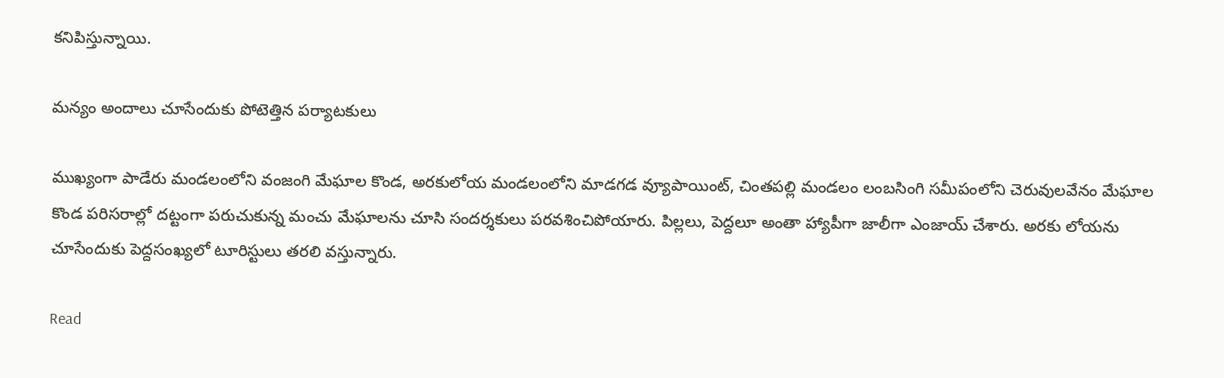కనిపిస్తున్నాయి.

మన్యం అందాలు చూసేందుకు పోటెత్తిన పర్యాటకులు

ముఖ్యంగా పాడేరు మండలంలోని వంజంగి మేఘాల కొండ, అరకులోయ మండలంలోని మాడగడ వ్యూపాయింట్‌, చింతపల్లి మండలం లంబసింగి సమీపంలోని చెరువులవేనం మేఘాల కొండ పరిసరాల్లో దట్టంగా పరుచుకున్న మంచు మేఘాలను చూసి సందర్శకులు పరవశించిపోయారు. పిల్లలు, పెద్దలూ అంతా హ్యాపీగా జాలీగా ఎంజాయ్ చేశారు. అరకు లోయను చూసేందుకు పెద్దసంఖ్యలో టూరిస్టులు తరలి వస్తున్నారు.

Read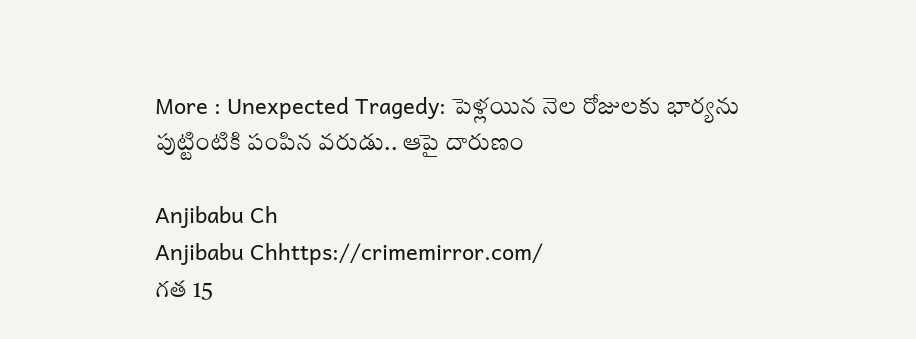More : Unexpected Tragedy: పెళ్లయిన నెల రోజులకు భార్యను పుట్టింటికి పంపిన వరుడు.. ఆపై దారుణం

Anjibabu Ch
Anjibabu Chhttps://crimemirror.com/
గత 15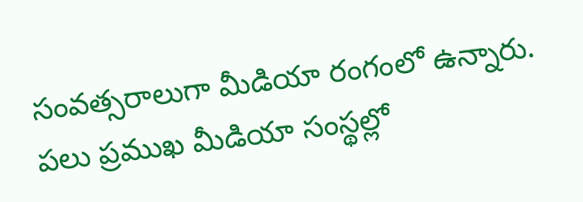సంవత్సరాలుగా మీడియా రంగంలో ఉన్నారు. పలు ప్రముఖ మీడియా సంస్థల్లో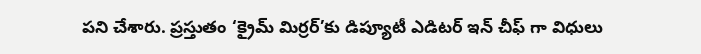పని చేశారు. ప్రస్తుతం ‘క్రైమ్ మిర్రర్’కు డిప్యూటీ ఎడిటర్ ఇన్ చీఫ్ గా విధులు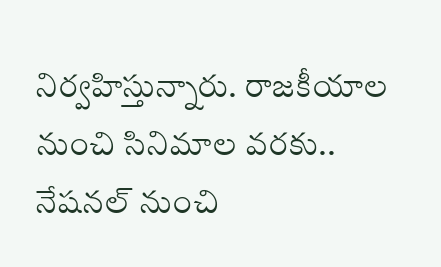నిర్వహిస్తున్నారు. రాజకీయాల నుంచి సినిమాల వరకు.. నేషనల్ నుంచి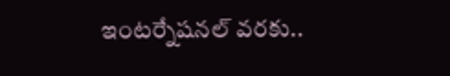ఇంటర్నేషనల్ వరకు..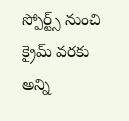స్పోర్ట్స్ నుంచి క్రైమ్ వరకు అన్ని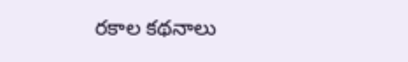రకాల కథనాలు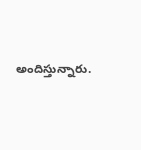అందిస్తున్నారు.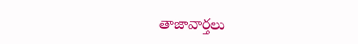తాజావార్తలు